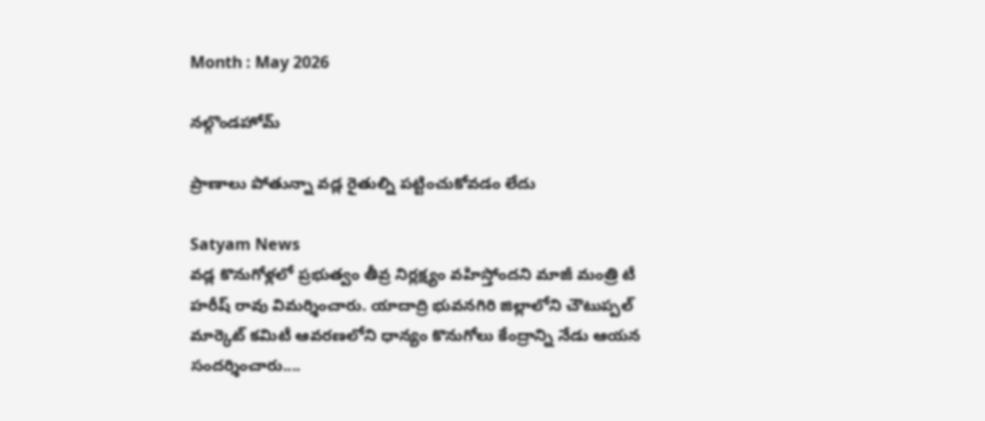Month : May 2026

నల్గొండహోమ్

ప్రాణాలు పోతున్నా వడ్ల రైతుల్ని పట్టించుకోవడం లేదు

Satyam News
వడ్ల కొనుగోళ్లలో ప్రభుత్వం తీవ్ర నిర్లక్ష్యం వహిస్తోందని మాజీ మంత్రి టీ హరీష్ రావు విమర్శించారు. యాదాద్రి భువనగిరి జిల్లాలోని చౌటుప్పల్ మార్కెట్ కమిటీ ఆవరణలోని ధాన్యం కొనుగోలు కేంద్రాన్ని నేడు ఆయన సందర్శించారు....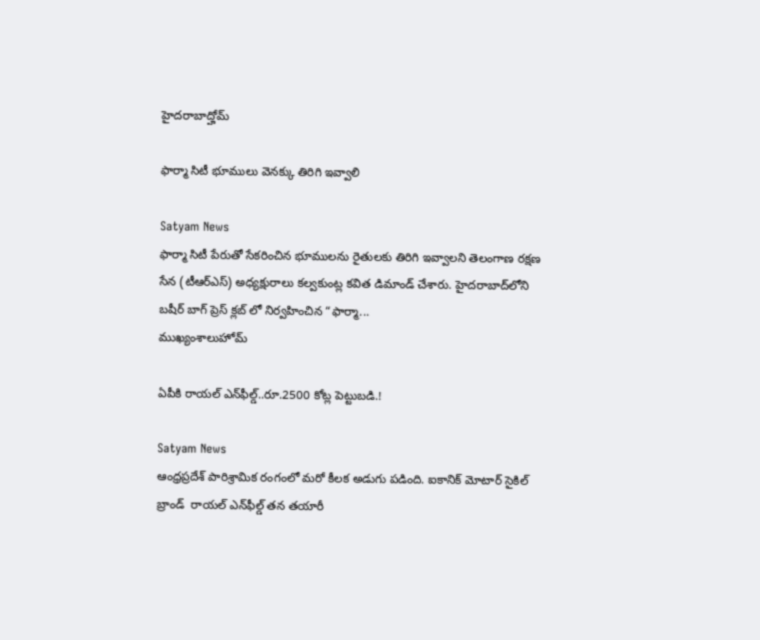హైదరాబాద్హోమ్

ఫార్మా సిటీ భూములు వెనక్కు తిరిగి ఇవ్వాలి

Satyam News
ఫార్మా సిటీ పేరుతో సేకరించిన భూములను రైతులకు తిరిగి ఇవ్వాలని తెలంగాణ రక్షణ సేన (టీఆర్ఎస్) అధ్యక్షురాలు కల్వకుంట్ల కవిత డిమాండ్ చేశారు. హైదరాబాద్‌లోని బషీర్ బాగ్ ప్రెస్ క్లబ్ లో నిర్వహించిన “ఫార్మా...
ముఖ్యంశాలుహోమ్

ఏపీకి రాయల్‌ ఎన్‌ఫీల్డ్..రూ.2500 కోట్ల పెట్టుబడి.!

Satyam News
ఆంధ్రప్రదేశ్ పారిశ్రామిక రంగంలో మరో కీలక అడుగు పడింది. ఐకానిక్ మోటార్ సైకిల్ బ్రాండ్  రాయల్ ఎన్‌ఫీల్డ్ తన తయారీ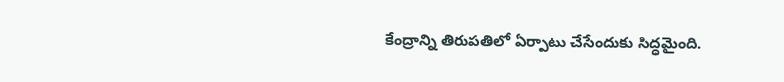కేంద్రాన్ని తిరుపతిలో ఏర్పాటు చేసేందుకు సిద్ధమైంది.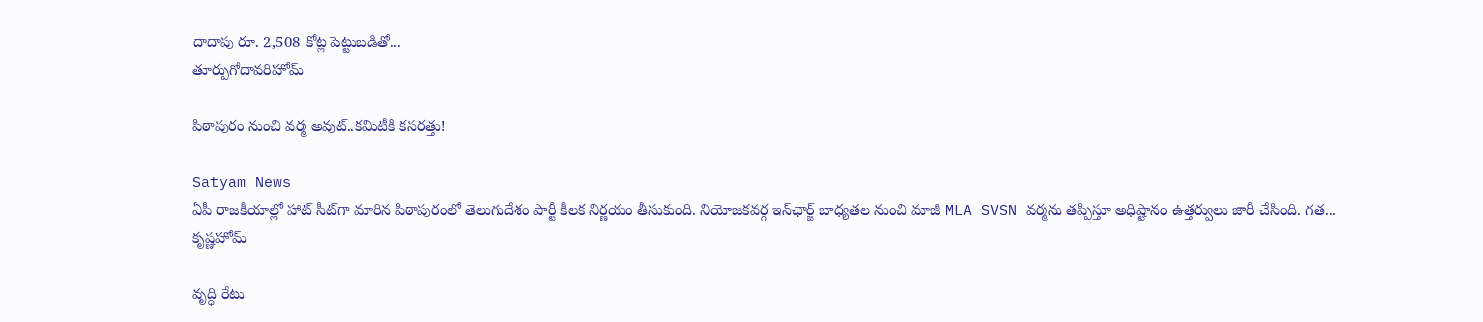దాదాపు రూ. 2,508 కోట్ల పెట్టుబడితో...
తూర్పుగోదావరిహోమ్

పిఠాపురం నుంచి వర్మ అవుట్..కమిటీకి కసరత్తు!

Satyam News
ఏపీ రాజకీయాల్లో హాట్ సీట్‌గా మారిన పిఠాపురంలో తెలుగుదేశం పార్టీ కీలక నిర్ణయం తీసుకుంది. నియోజకవర్గ ఇన్‌ఛార్జ్‌ బాధ్యతల నుంచి మాజీ MLA SVSN వర్మను తప్పిస్తూ అధిష్టానం ఉత్తర్వులు జారీ చేసింది. గత...
కృష్ణహోమ్

వృద్ధి రేటు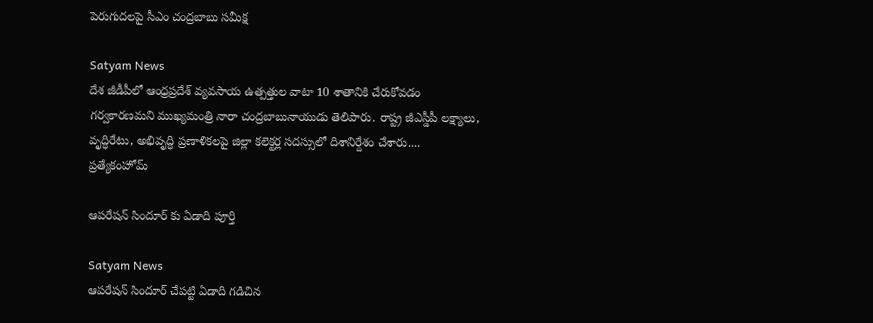పెరుగుదలపై సీఎం చంద్రబాబు సమీక్ష

Satyam News
దేశ జీడీపీలో ఆంధ్రప్రదేశ్ వ్యవసాయ ఉత్పత్తుల వాటా 10 శాతానికి చేరుకోవడం గర్వకారణమని ముఖ్యమంత్రి నారా చంద్రబాబునాయుడు తెలిపారు. రాష్ట్ర జీఎస్డీపీ లక్ష్యాలు, వృద్ధిరేటు, అభివృద్ధి ప్రణాళికలపై జిల్లా కలెక్టర్ల సదస్సులో దిశానిర్దేశం చేశారు....
ప్రత్యేకంహోమ్

ఆపరేషన్ సిందూర్ కు ఏడాది పూర్తి

Satyam News
ఆపరేషన్ సిందూర్ చేపట్టి ఏడాది గడిచిన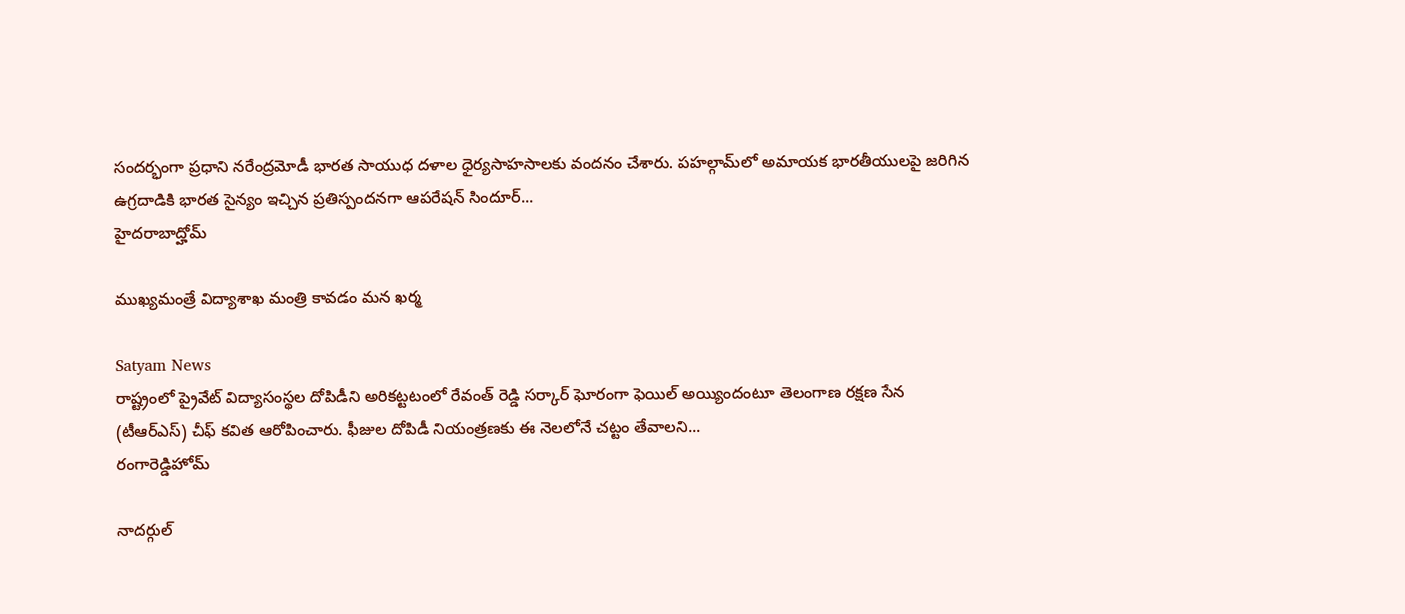సందర్భంగా ప్రధాని నరేంద్రమోడీ భారత సాయుధ దళాల ధైర్యసాహసాలకు వందనం చేశారు. పహల్గామ్‌లో అమాయక భారతీయులపై జరిగిన ఉగ్రదాడికి భారత సైన్యం ఇచ్చిన ప్రతిస్పందనగా ఆపరేషన్ సిందూర్...
హైదరాబాద్హోమ్

ముఖ్యమంత్రే విద్యాశాఖ మంత్రి కావడం మన ఖర్మ

Satyam News
రాష్ట్రంలో ప్రైవేట్ విద్యాసంస్థల దోపిడీని అరికట్టటంలో రేవంత్ రెడ్డి సర్కార్ ఘోరంగా ఫెయిల్ అయ్యిందంటూ తెలంగాణ రక్షణ సేన (టీఆర్ఎస్) చీఫ్ కవిత ఆరోపించారు. ఫీజుల దోపిడీ నియంత్రణకు ఈ నెలలోనే చట్టం తేవాలని...
రంగారెడ్డిహోమ్

నాదర్గుల్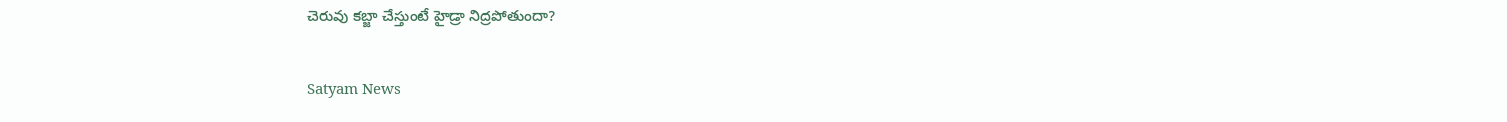చెరువు కబ్జా చేస్తుంటే హైడ్రా నిద్రపోతుందా?

Satyam News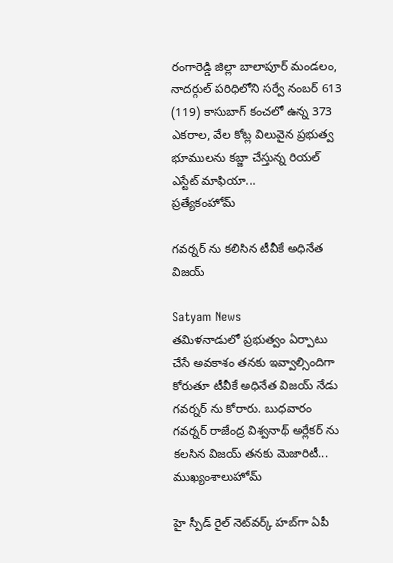రంగారెడ్డి జిల్లా బాలాపూర్ మండలం, నాదర్గుల్ పరిధిలోని సర్వే నంబర్ 613 (119) కాసుబాగ్ కంచలో ఉన్న 373 ఎకరాల, వేల కోట్ల విలువైన ప్రభుత్వ భూములను కబ్జా చేస్తున్న రియల్ ఎస్టేట్ మాఫియా...
ప్రత్యేకంహోమ్

గవర్నర్ ను కలిసిన టీవీకే అధినేత విజయ్

Satyam News
తమిళనాడులో ప్రభుత్వం ఏర్పాటు చేసే అవకాశం తనకు ఇవ్వాల్సిందిగా కోరుతూ టీవీకే అధినేత విజయ్ నేడు గవర్నర్ ను కోరారు. బుధవారం గవర్నర్ రాజేంద్ర విశ్వనాథ్ అర్లేకర్ ను కలసిన విజయ్ తనకు మెజారిటీ...
ముఖ్యంశాలుహోమ్

హై స్పీడ్ రైల్‌ నెట్‌వర్క్‌ హబ్‌గా ఏపీ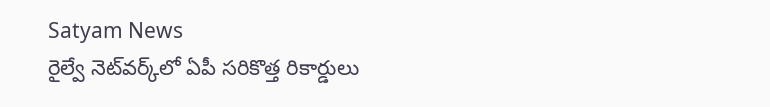Satyam News
రైల్వే నెట్‌వర్క్‌లో ఏపీ సరికొత్త రికార్డులు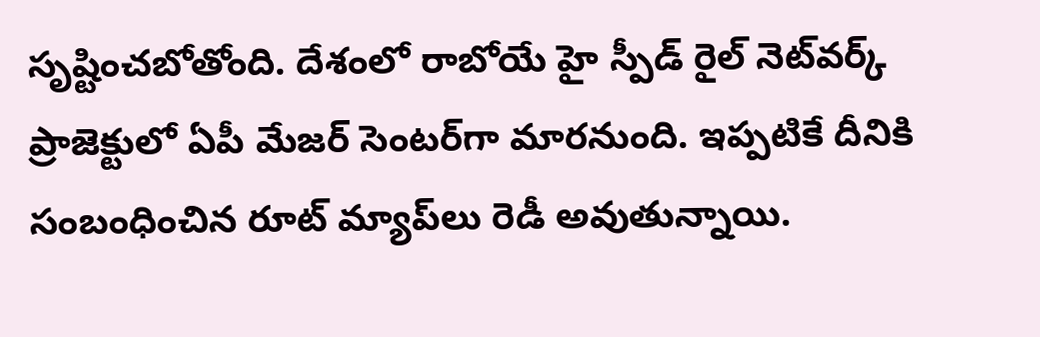సృష్టించబోతోంది. దేశంలో రాబోయే హై స్పీడ్ రైల్ నెట్‌వర్క్ ప్రాజెక్టులో ఏపీ మేజర్‌ సెంటర్‌గా మారనుంది. ఇప్పటికే దీనికి సంబంధించిన రూట్ మ్యాప్‌లు రెడీ అవుతున్నాయి.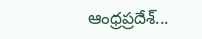ఆంధ్రప్రదేశ్‌...